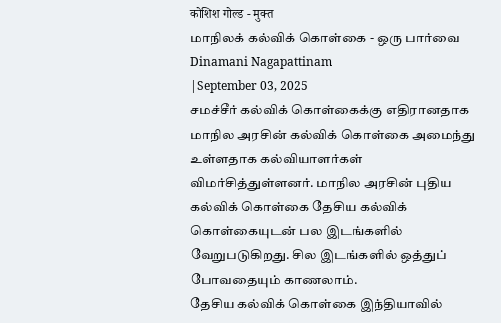कोशिश गोल्ड - मुक्त
மாநிலக் கல்விக் கொள்கை - ஒரு பார்வை
Dinamani Nagapattinam
|September 03, 2025
சமச்சீர் கல்விக் கொள்கைக்கு எதிரானதாக மாநில அரசின் கல்விக் கொள்கை அமைந்து உள்ளதாக கல்வியாளர்கள் விமர்சித்துள்ளனர். மாநில அரசின் புதிய கல்விக் கொள்கை தேசிய கல்விக் கொள்கையுடன் பல இடங்களில் வேறுபடுகிறது. சில இடங்களில் ஒத்துப் போவதையும் காணலாம்.
தேசிய கல்விக் கொள்கை இந்தியாவில்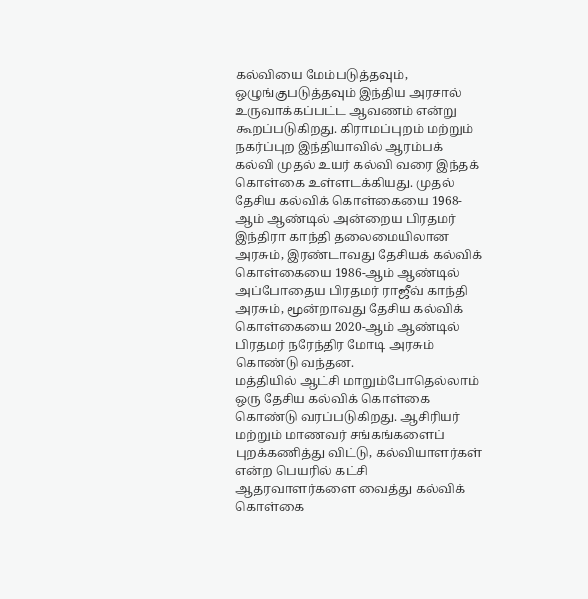கல்வியை மேம்படுத்தவும், ஒழுங்குபடுத்தவும் இந்திய அரசால் உருவாக்கப்பட்ட ஆவணம் என்று கூறப்படுகிறது. கிராமப்புறம் மற்றும் நகர்ப்புற இந்தியாவில் ஆரம்பக் கல்வி முதல் உயர் கல்வி வரை இந்தக் கொள்கை உள்ளடக்கியது. முதல் தேசிய கல்விக் கொள்கையை 1968-ஆம் ஆண்டில் அன்றைய பிரதமர் இந்திரா காந்தி தலைமையிலான அரசும், இரண்டாவது தேசியக் கல்விக் கொள்கையை 1986-ஆம் ஆண்டில் அப்போதைய பிரதமர் ராஜீவ் காந்தி அரசும், மூன்றாவது தேசிய கல்விக் கொள்கையை 2020-ஆம் ஆண்டில் பிரதமர் நரேந்திர மோடி அரசும் கொண்டு வந்தன.
மத்தியில் ஆட்சி மாறும்போதெல்லாம் ஒரு தேசிய கல்விக் கொள்கை கொண்டு வரப்படுகிறது. ஆசிரியர் மற்றும் மாணவர் சங்கங்களைப் புறக்கணித்து விட்டு, கல்வியாளர்கள் என்ற பெயரில் கட்சி ஆதரவாளர்களை வைத்து கல்விக் கொள்கை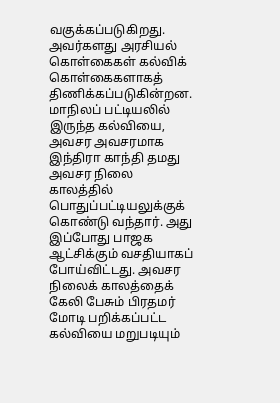வகுக்கப்படுகிறது. அவர்களது அரசியல் கொள்கைகள் கல்விக் கொள்கைகளாகத் திணிக்கப்படுகின்றன.
மாநிலப் பட்டியலில் இருந்த கல்வியை, அவசர அவசரமாக இந்திரா காந்தி தமது அவசர நிலை காலத்தில் பொதுப்பட்டியலுக்குக் கொண்டு வந்தார். அது இப்போது பாஜக ஆட்சிக்கும் வசதியாகப் போய்விட்டது. அவசர நிலைக் காலத்தைக் கேலி பேசும் பிரதமர் மோடி பறிக்கப்பட்ட கல்வியை மறுபடியும்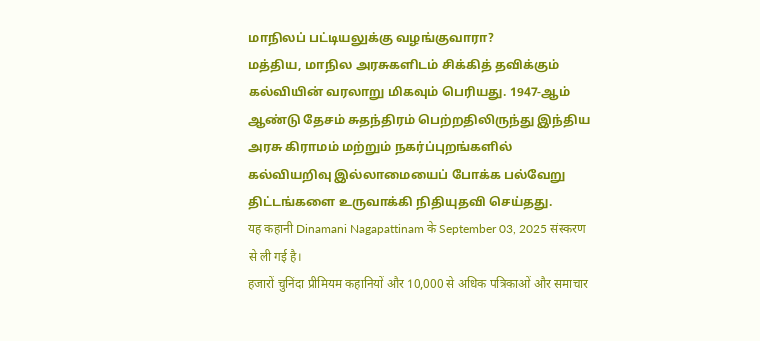மாநிலப் பட்டியலுக்கு வழங்குவாரா?
மத்திய, மாநில அரசுகளிடம் சிக்கித் தவிக்கும் கல்வியின் வரலாறு மிகவும் பெரியது. 1947-ஆம் ஆண்டு தேசம் சுதந்திரம் பெற்றதிலிருந்து இந்திய அரசு கிராமம் மற்றும் நகர்ப்புறங்களில் கல்வியறிவு இல்லாமையைப் போக்க பல்வேறு திட்டங்களை உருவாக்கி நிதியுதவி செய்தது.
यह कहानी Dinamani Nagapattinam के September 03, 2025 संस्करण से ली गई है।
हजारों चुनिंदा प्रीमियम कहानियों और 10,000 से अधिक पत्रिकाओं और समाचार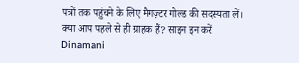पत्रों तक पहुंचने के लिए मैगज़्टर गोल्ड की सदस्यता लें।
क्या आप पहले से ही ग्राहक हैं? साइन इन करें
Dinamani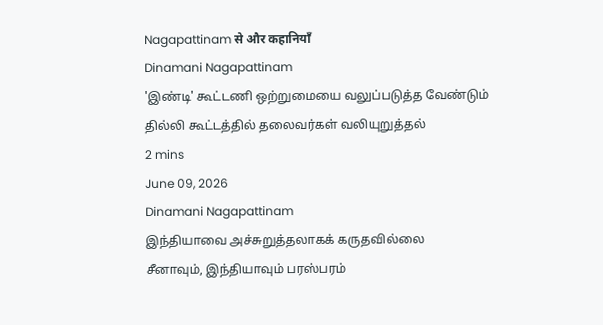Nagapattinam से और कहानियाँ
Dinamani Nagapattinam
'இண்டி' கூட்டணி ஒற்றுமையை வலுப்படுத்த வேண்டும்
தில்லி கூட்டத்தில் தலைவர்கள் வலியுறுத்தல்
2 mins
June 09, 2026
Dinamani Nagapattinam
இந்தியாவை அச்சுறுத்தலாகக் கருதவில்லை
சீனாவும், இந்தியாவும் பரஸ்பரம்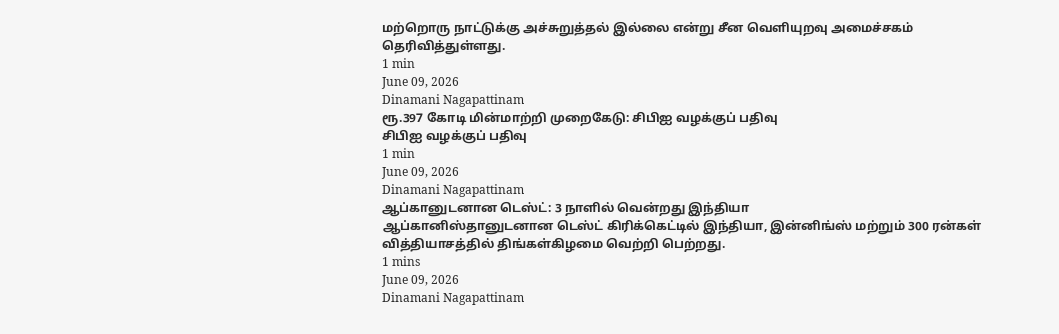மற்றொரு நாட்டுக்கு அச்சுறுத்தல் இல்லை என்று சீன வெளியுறவு அமைச்சகம் தெரிவித்துள்ளது.
1 min
June 09, 2026
Dinamani Nagapattinam
ரூ.397 கோடி மின்மாற்றி முறைகேடு: சிபிஐ வழக்குப் பதிவு
சிபிஐ வழக்குப் பதிவு
1 min
June 09, 2026
Dinamani Nagapattinam
ஆப்கானுடனான டெஸ்ட்: 3 நாளில் வென்றது இந்தியா
ஆப்கானிஸ்தானுடனான டெஸ்ட் கிரிக்கெட்டில் இந்தியா, இன்னிங்ஸ் மற்றும் 300 ரன்கள் வித்தியாசத்தில் திங்கள்கிழமை வெற்றி பெற்றது.
1 mins
June 09, 2026
Dinamani Nagapattinam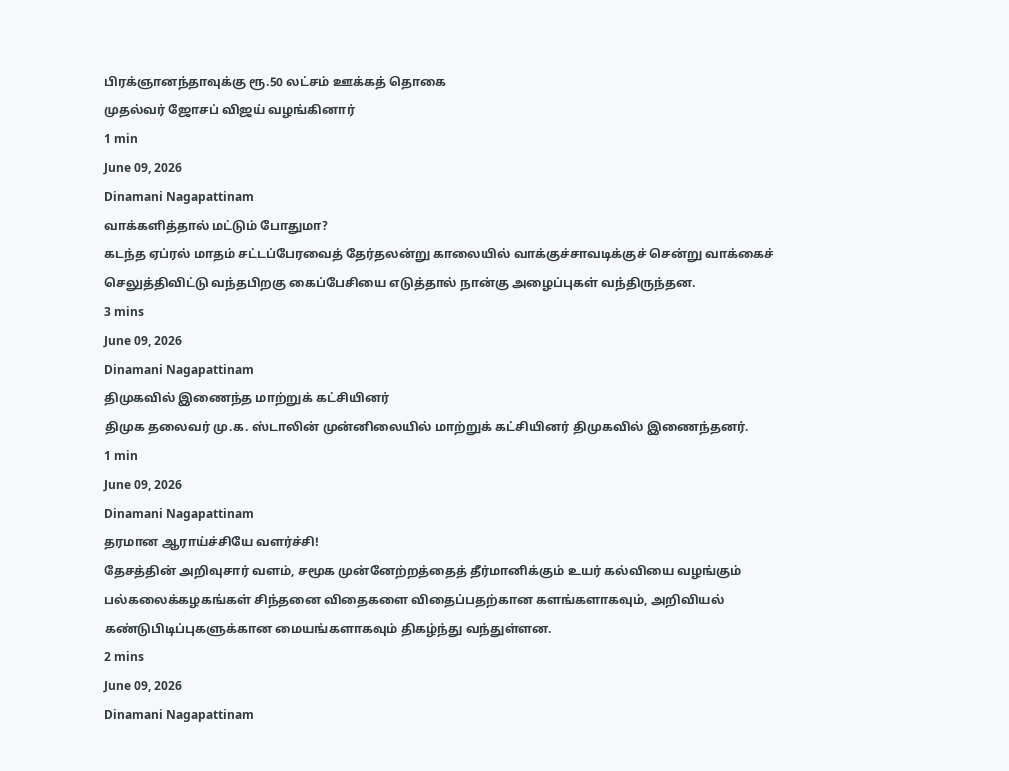பிரக்ஞானந்தாவுக்கு ரூ.50 லட்சம் ஊக்கத் தொகை
முதல்வர் ஜோசப் விஜய் வழங்கினார்
1 min
June 09, 2026
Dinamani Nagapattinam
வாக்களித்தால் மட்டும் போதுமா?
கடந்த ஏப்ரல் மாதம் சட்டப்பேரவைத் தேர்தலன்று காலையில் வாக்குச்சாவடிக்குச் சென்று வாக்கைச் செலுத்திவிட்டு வந்தபிறகு கைப்பேசியை எடுத்தால் நான்கு அழைப்புகள் வந்திருந்தன.
3 mins
June 09, 2026
Dinamani Nagapattinam
திமுகவில் இணைந்த மாற்றுக் கட்சியினர்
திமுக தலைவர் மு.க. ஸ்டாலின் முன்னிலையில் மாற்றுக் கட்சியினர் திமுகவில் இணைந்தனர்.
1 min
June 09, 2026
Dinamani Nagapattinam
தரமான ஆராய்ச்சியே வளர்ச்சி!
தேசத்தின் அறிவுசார் வளம், சமூக முன்னேற்றத்தைத் தீர்மானிக்கும் உயர் கல்வியை வழங்கும் பல்கலைக்கழகங்கள் சிந்தனை விதைகளை விதைப்பதற்கான களங்களாகவும், அறிவியல் கண்டுபிடிப்புகளுக்கான மையங்களாகவும் திகழ்ந்து வந்துள்ளன.
2 mins
June 09, 2026
Dinamani Nagapattinam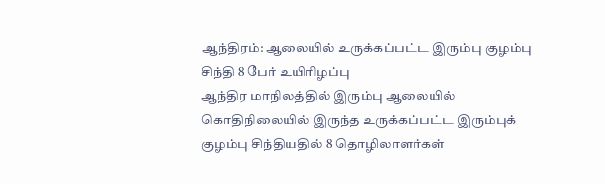ஆந்திரம்: ஆலையில் உருக்கப்பட்ட இரும்பு குழம்பு சிந்தி 8 பேர் உயிரிழப்பு
ஆந்திர மாநிலத்தில் இரும்பு ஆலையில் கொதிநிலையில் இருந்த உருக்கப்பட்ட இரும்புக் குழம்பு சிந்தியதில் 8 தொழிலாளர்கள்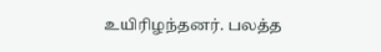உயிரிழந்தனர். பலத்த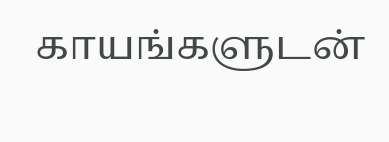காயங்களுடன்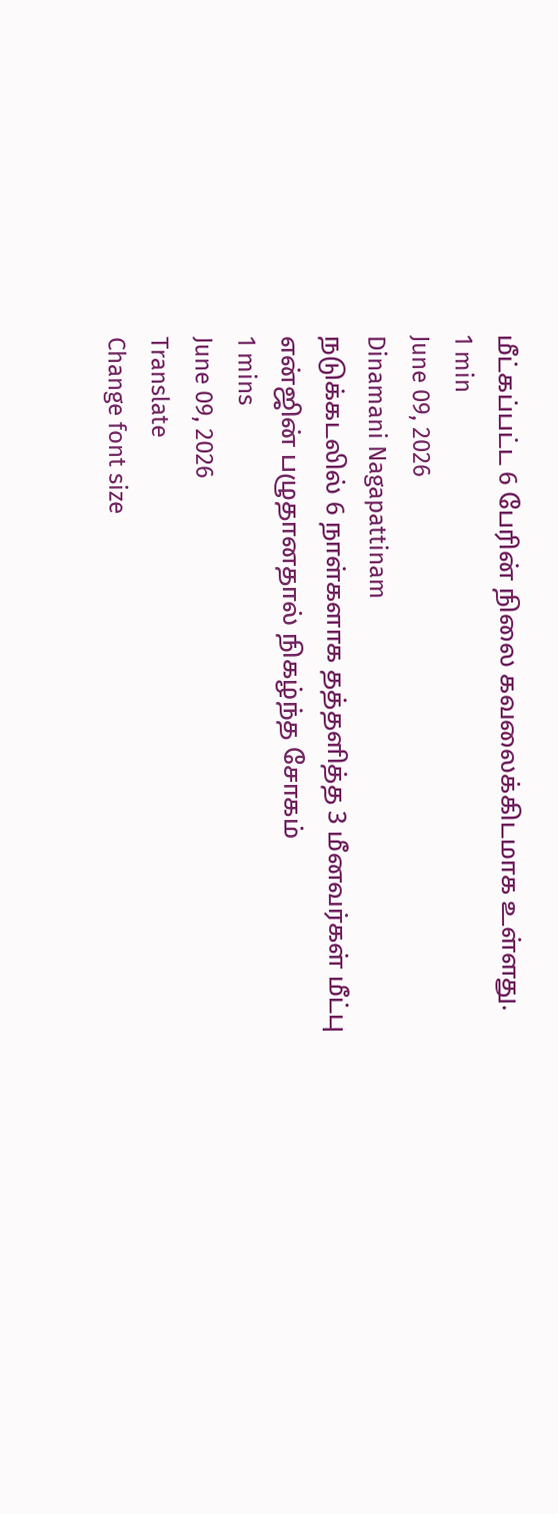மீட்கப்பட்ட 6 பேரின் நிலை கவலைக்கிடமாக உள்ளது.
1 min
June 09, 2026
Dinamani Nagapattinam
நடுக்கடலில் 6 நாள்களாக தத்தளித்த 3 மீனவர்கள் மீட்பு
என்ஜின் பழுதானதால் நிகழ்ந்த சோகம்
1 mins
June 09, 2026
Translate
Change font size